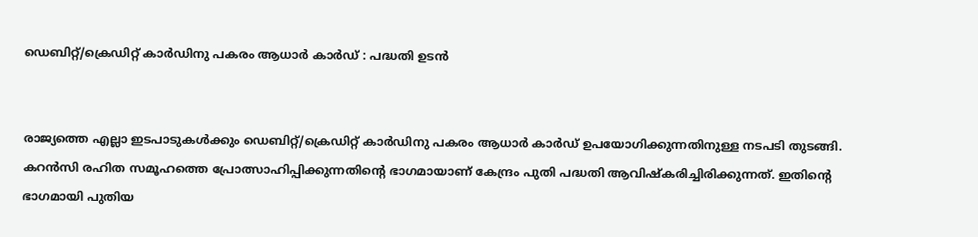ഡെബിറ്റ്/ക്രെഡിറ്റ് കാര്‍ഡിനു പകരം ആധാര്‍ കാര്‍ഡ് : പദ്ധതി ഉടന്‍


രാജ്യത്തെ എല്ലാ ഇടപാടുകള്‍ക്കും ഡെബിറ്റ്/ക്രെഡിറ്റ് കാര്‍ഡിനു പകരം ആധാര്‍ കാര്‍ഡ് ഉപയോഗിക്കുന്നതിനുള്ള നടപടി തുടങ്ങി. കറന്‍സി രഹിത സമൂഹത്തെ പ്രോത്സാഹിപ്പിക്കുന്നതിന്റെ ഭാഗമായാണ് കേന്ദ്രം പുതി പദ്ധതി ആവിഷ്‌കരിച്ചിരിക്കുന്നത്. ഇതിന്റെ ഭാഗമായി പുതിയ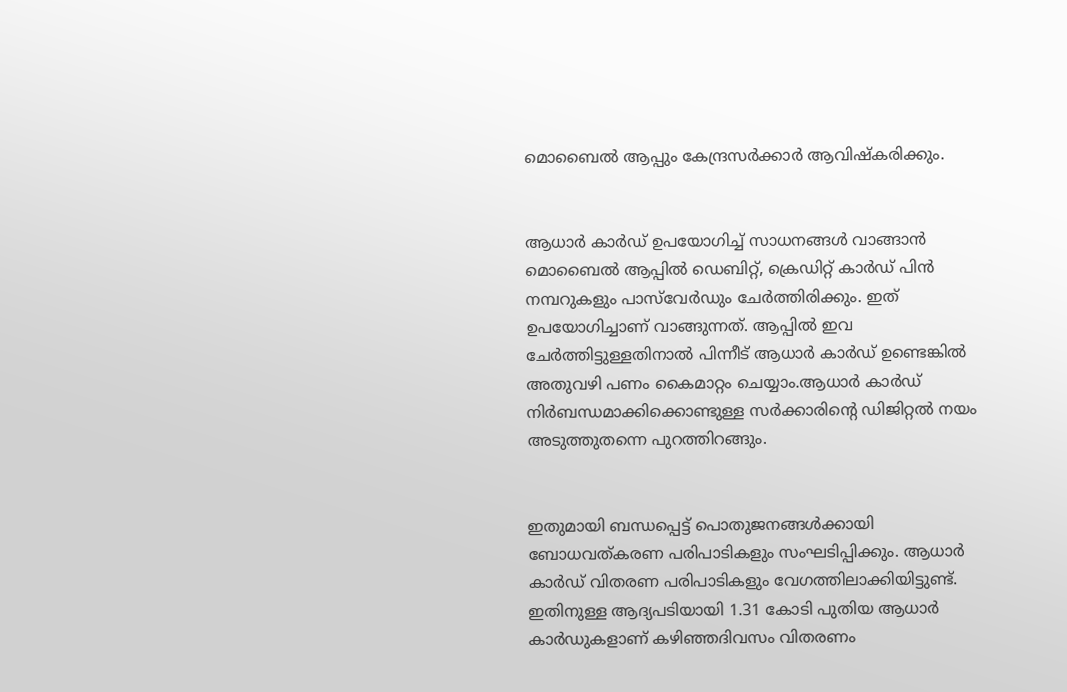മൊബൈല്‍ ആപ്പും കേന്ദ്രസര്‍ക്കാര്‍ ആവിഷ്‌കരിക്കും.


ആധാര്‍ കാര്‍ഡ് ഉപയോഗിച്ച് സാധനങ്ങള്‍ വാങ്ങാന്‍ മൊബൈല്‍ ആപ്പില്‍ ഡെബിറ്റ്, ക്രെഡിറ്റ് കാര്‍ഡ് പിന്‍ നമ്പറുകളും പാസ്‌വേര്‍ഡും ചേര്‍ത്തിരിക്കും. ഇത് ഉപയോഗിച്ചാണ് വാങ്ങുന്നത്. ആപ്പില്‍ ഇവ ചേര്‍ത്തിട്ടുള്ളതിനാല്‍ പിന്നീട് ആധാര്‍ കാര്‍ഡ് ഉണ്ടെങ്കില്‍ അതുവഴി പണം കൈമാറ്റം ചെയ്യാം.ആധാര്‍ കാര്‍ഡ് നിര്‍ബന്ധമാക്കിക്കൊണ്ടുള്ള സര്‍ക്കാരിന്റെ ഡിജിറ്റല്‍ നയം അടുത്തുതന്നെ പുറത്തിറങ്ങും.


ഇതുമായി ബന്ധപ്പെട്ട് പൊതുജനങ്ങള്‍ക്കായി ബോധവത്കരണ പരിപാടികളും സംഘടിപ്പിക്കും. ആധാര്‍ കാര്‍ഡ് വിതരണ പരിപാടികളും വേഗത്തിലാക്കിയിട്ടുണ്ട്. ഇതിനുള്ള ആദ്യപടിയായി 1.31 കോടി പുതിയ ആധാര്‍ കാര്‍ഡുകളാണ് കഴിഞ്ഞദിവസം വിതരണം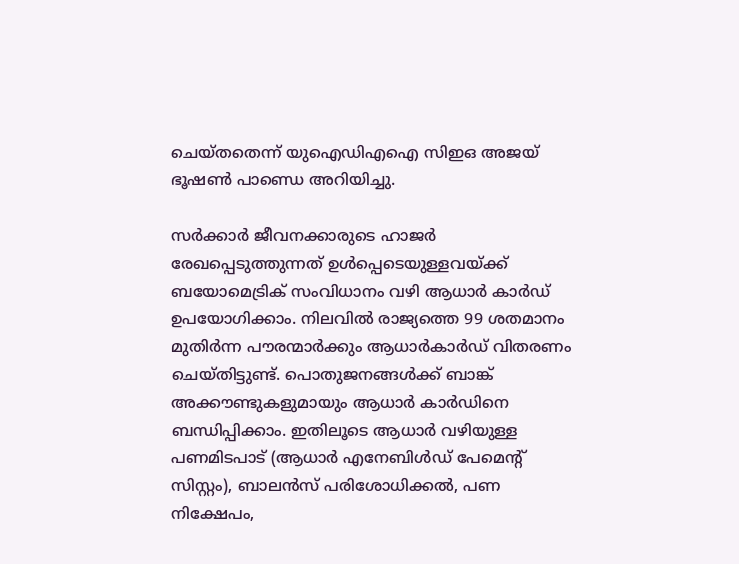ചെയ്തതെന്ന് യുഐഡിഎഐ സിഇഒ അജയ് ഭൂഷണ്‍ പാണ്ഡെ അറിയിച്ചു.

സര്‍ക്കാര്‍ ജീവനക്കാരുടെ ഹാജര്‍ രേഖപ്പെടുത്തുന്നത് ഉള്‍പ്പെടെയുള്ളവയ്ക്ക് ബയോമെട്രിക് സംവിധാനം വഴി ആധാര്‍ കാര്‍ഡ് ഉപയോഗിക്കാം. നിലവില്‍ രാജ്യത്തെ 99 ശതമാനം മുതിര്‍ന്ന പൗരന്മാര്‍ക്കും ആധാര്‍കാര്‍ഡ് വിതരണം ചെയ്തിട്ടുണ്ട്. പൊതുജനങ്ങള്‍ക്ക് ബാങ്ക് അക്കൗണ്ടുകളുമായും ആധാര്‍ കാര്‍ഡിനെ ബന്ധിപ്പിക്കാം. ഇതിലൂടെ ആധാര്‍ വഴിയുള്ള പണമിടപാട് (ആധാര്‍ എനേബിള്‍ഡ് പേമെന്റ് സിസ്റ്റം), ബാലന്‍സ് പരിശോധിക്കല്‍, പണ നിക്ഷേപം,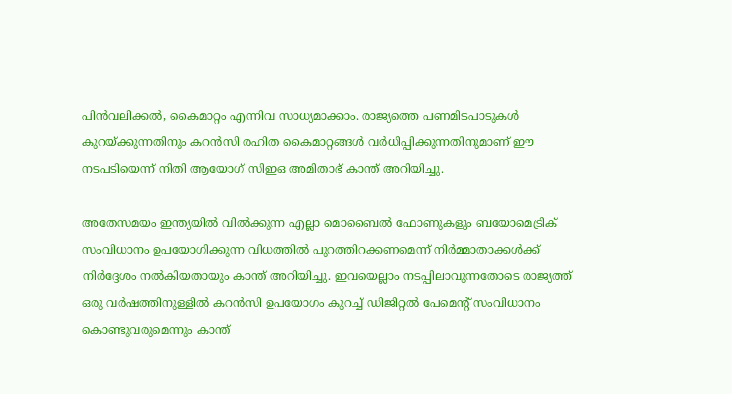പിന്‍വലിക്കല്‍, കൈമാറ്റം എന്നിവ സാധ്യമാക്കാം. രാജ്യത്തെ പണമിടപാടുകള്‍ കുറയ്ക്കുന്നതിനും കറന്‍സി രഹിത കൈമാറ്റങ്ങള്‍ വര്‍ധിപ്പിക്കുന്നതിനുമാണ് ഈ നടപടിയെന്ന് നിതി ആയോഗ് സിഇഒ അമിതാഭ് കാന്ത് അറിയിച്ചു.

അതേസമയം ഇന്ത്യയില്‍ വില്‍ക്കുന്ന എല്ലാ മൊബൈല്‍ ഫോണുകളും ബയോമെട്രിക് സംവിധാനം ഉപയോഗിക്കുന്ന വിധത്തില്‍ പുറത്തിറക്കണമെന്ന് നിര്‍മ്മാതാക്കള്‍ക്ക് നിര്‍ദ്ദേശം നല്‍കിയതായും കാന്ത് അറിയിച്ചു. ഇവയെല്ലാം നടപ്പിലാവുന്നതോടെ രാജ്യത്ത് ഒരു വര്‍ഷത്തിനുള്ളില്‍ കറന്‍സി ഉപയോഗം കുറച്ച് ഡിജിറ്റല്‍ പേമെന്റ് സംവിധാനം കൊണ്ടുവരുമെന്നും കാന്ത്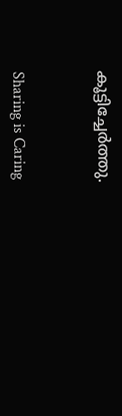കൂട്ടിച്ചേര്‍ത്തു.



Sharing is Caring